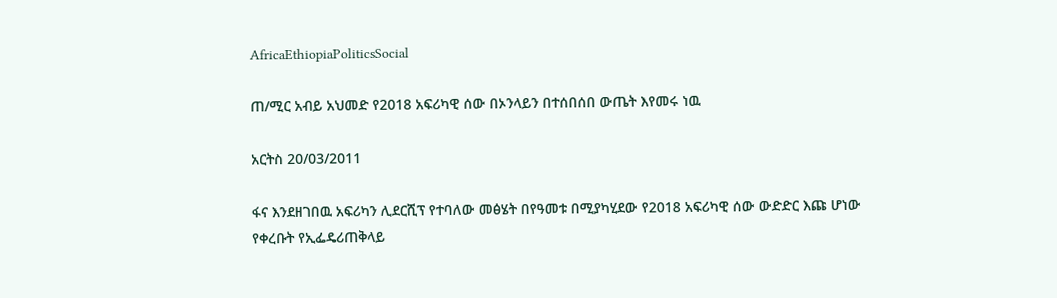AfricaEthiopiaPoliticsSocial

ጠ/ሚር አብይ አህመድ የ2018 አፍሪካዊ ሰው በኦንላይን በተሰበሰበ ውጤት እየመሩ ነዉ

አርትስ 20/03/2011

ፋና እንደዘገበዉ አፍሪካን ሊደርሺፕ የተባለው መፅሄት በየዓመቱ በሚያካሂደው የ2018 አፍሪካዊ ሰው ውድድር እጩ ሆነው የቀረቡት የኢፌዴሪጠቅላይ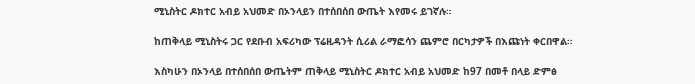ሚኒስትር ዶክተር አብይ አህመድ በኦንላይን በተሰበሰበ ውጤት እየመሩ ይገኛሉ።

ከጠቅላይ ሚኒስትሩ ጋር የደቡብ አፍሪካው ፕሬዚዳንት ሲሪል ራማፎሳን ጨምሮ በርካታዎች በእጩነት ቀርበዋል።

እስካሁን በኦንላይ በተሰበሰበ ውጤትም ጠቅላይ ሚኒስትር ዶክተር አብይ አህመድ ከ97 በመቶ በላይ ድምፅ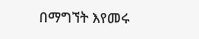በማግኘት እየመሩ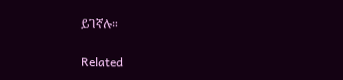ይገኛሉ።

Related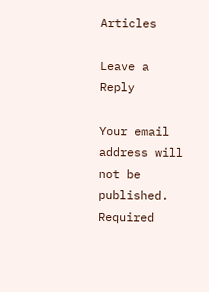Articles

Leave a Reply

Your email address will not be published. Required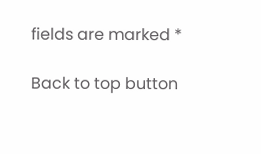fields are marked *

Back to top button